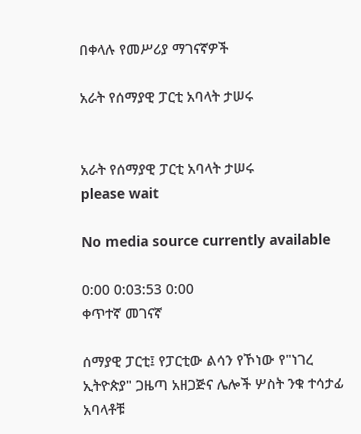በቀላሉ የመሥሪያ ማገናኛዎች

አራት የሰማያዊ ፓርቲ አባላት ታሠሩ


አራት የሰማያዊ ፓርቲ አባላት ታሠሩ
please wait

No media source currently available

0:00 0:03:53 0:00
ቀጥተኛ መገናኛ

ሰማያዊ ፓርቲ፤ የፓርቲው ልሳን የኾነው የ"ነገረ ኢትዮጵያ" ጋዜጣ አዘጋጅና ሌሎች ሦስት ንቁ ተሳታፊ አባላቶቹ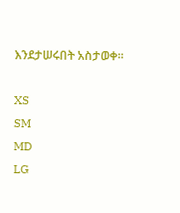እንደታሠሩበት አስታወቀ፡፡

XS
SM
MD
LG